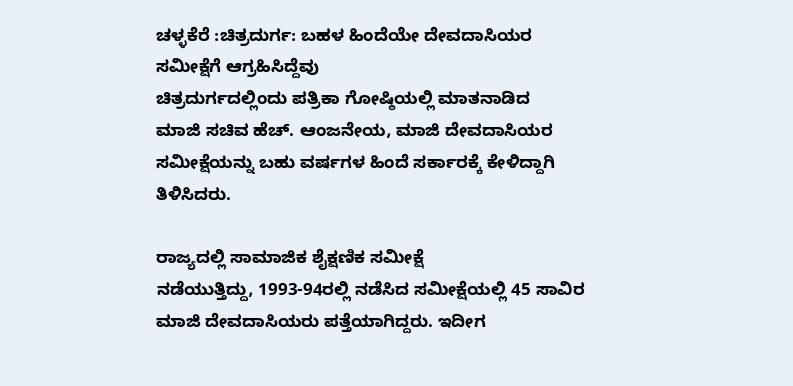ಚಳ್ಳಕೆರೆ :ಚಿತ್ರದುರ್ಗ: ಬಹಳ ಹಿಂದೆಯೇ ದೇವದಾಸಿಯರ
ಸಮೀಕ್ಷೆಗೆ ಆಗ್ರಹಿಸಿದ್ದೆವು
ಚಿತ್ರದುರ್ಗದಲ್ಲಿಂದು ಪತ್ರಿಕಾ ಗೋಷ್ಠಿಯಲ್ಲಿ ಮಾತನಾಡಿದ
ಮಾಜಿ ಸಚಿವ ಹೆಚ್. ಆಂಜನೇಯ, ಮಾಜಿ ದೇವದಾಸಿಯರ
ಸಮೀಕ್ಷೆಯನ್ನು ಬಹು ವರ್ಷಗಳ ಹಿಂದೆ ಸರ್ಕಾರಕ್ಕೆ ಕೇಳಿದ್ದಾಗಿ
ತಿಳಿಸಿದರು.

ರಾಜ್ಯದಲ್ಲಿ ಸಾಮಾಜಿಕ ಶೈಕ್ಷಣಿಕ ಸಮೀಕ್ಷೆ
ನಡೆಯುತ್ತಿದ್ದು, 1993-94ರಲ್ಲಿ ನಡೆಸಿದ ಸಮೀಕ್ಷೆಯಲ್ಲಿ 45 ಸಾವಿರ
ಮಾಜಿ ದೇವದಾಸಿಯರು ಪತ್ತೆಯಾಗಿದ್ದರು. ಇದೀಗ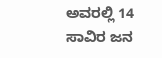ಅವರಲ್ಲಿ 14
ಸಾವಿರ ಜನ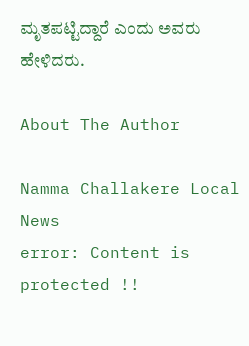ಮೃತಪಟ್ಟಿದ್ದಾರೆ ಎಂದು ಅವರು ಹೇಳಿದರು.

About The Author

Namma Challakere Local News
error: Content is protected !!